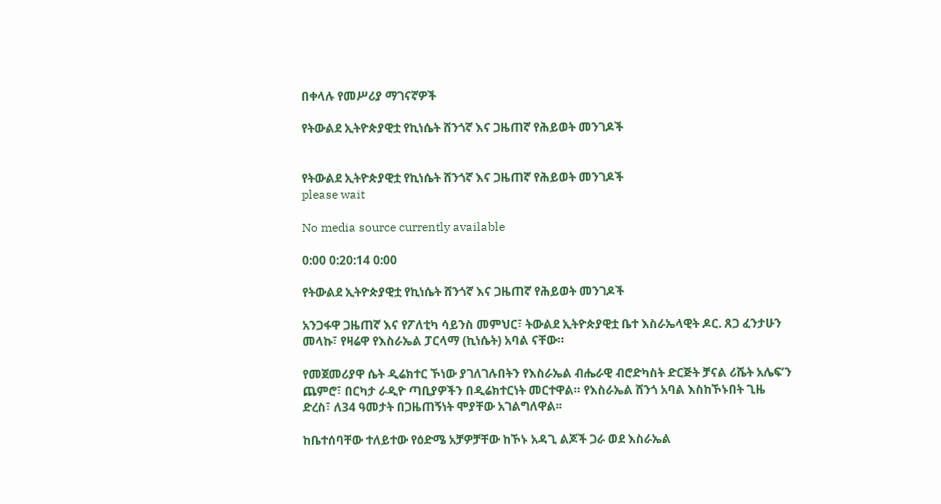በቀላሉ የመሥሪያ ማገናኛዎች

የትውልደ ኢትዮጵያዊቷ የኪነሴት ሸንጎኛ እና ጋዜጠኛ የሕይወት መንገዶች


የትውልደ ኢትዮጵያዊቷ የኪነሴት ሸንጎኛ እና ጋዜጠኛ የሕይወት መንገዶች
please wait

No media source currently available

0:00 0:20:14 0:00

የትውልደ ኢትዮጵያዊቷ የኪነሴት ሸንጎኛ እና ጋዜጠኛ የሕይወት መንገዶች

አንጋፋዋ ጋዜጠኛ እና የፖለቲካ ሳይንስ መምህር፣ ትውልደ ኢትዮጵያዊቷ ቤተ እስራኤላዊት ዶር. ጸጋ ፈንታሁን መላኩ፣ የዛሬዋ የእስራኤል ፓርላማ (ኪነሴት) አባል ናቸው።

የመጀመሪያዋ ሴት ዲሬክተር ኾነው ያገለገሉበትን የእስራኤል ብሔራዊ ብሮድካስት ድርጅት ቻናል ሪሼት አሌፍ’ን ጨምሮ፣ በርካታ ራዲዮ ጣቢያዎችን በዲሬክተርነት መርተዋል። የእስራኤል ሸንጎ አባል እስከኾኑበት ጊዜ ድረስ፣ ለ34 ዓመታት በጋዜጠኝነት ሞያቸው አገልግለዋል፡፡

ከቤተሰባቸው ተለይተው የዕድሜ አቻዎቻቸው ከኾኑ አዳጊ ልጆች ጋራ ወደ እስራኤል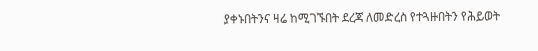ያቀኑበትንና ዛሬ ከሚገኙበት ደረጃ ለመድረስ የተጓዙበትን የሕይወት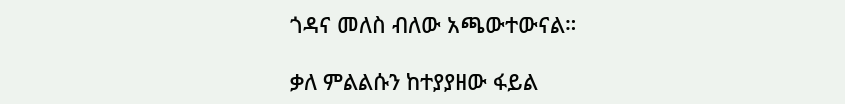ጎዳና መለስ ብለው አጫውተውናል።

ቃለ ምልልሱን ከተያያዘው ፋይል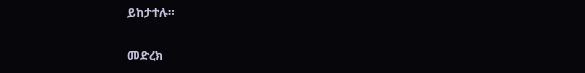ይከታተሉ።

መድረክ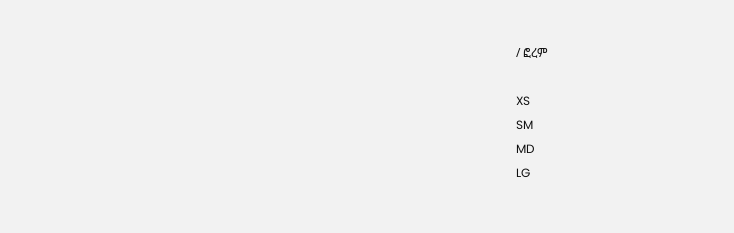/ ፎረም

XS
SM
MD
LG